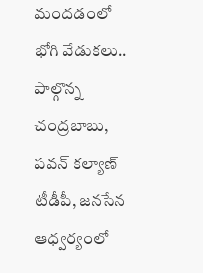మందడంలో భోగి వేడుకలు..
పాల్గొన్న చంద్రబాబు, పవన్ కల్యాణ్
టీడీపీ, జనసేన ఆధ్వర్యంలో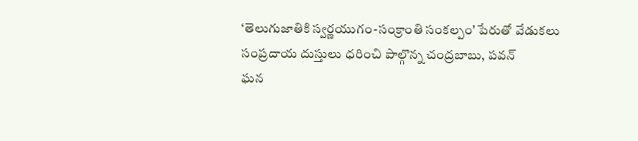‘తెలుగుజాతికి స్వర్ణయుగం-సంక్రాంతి సంకల్పం’ పేరుతో వేడుకలు
సంప్రదాయ దుస్తులు ధరించి పాల్గొన్న చంద్రబాబు, పవన్
ఘన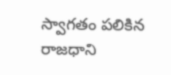స్వాగతం పలికిన రాజధాని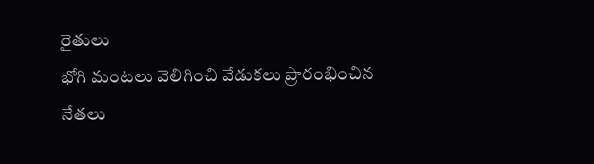రైతులు
భోగి మంటలు వెలిగించి వేడుకలు ప్రారంభించిన నేతలు